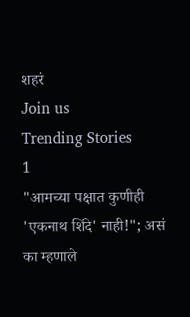शहरं
Join us
Trending Stories
1
"आमच्या पक्षात कुणीही 'एकनाथ शिंदे' नाही!"; असं का म्हणाले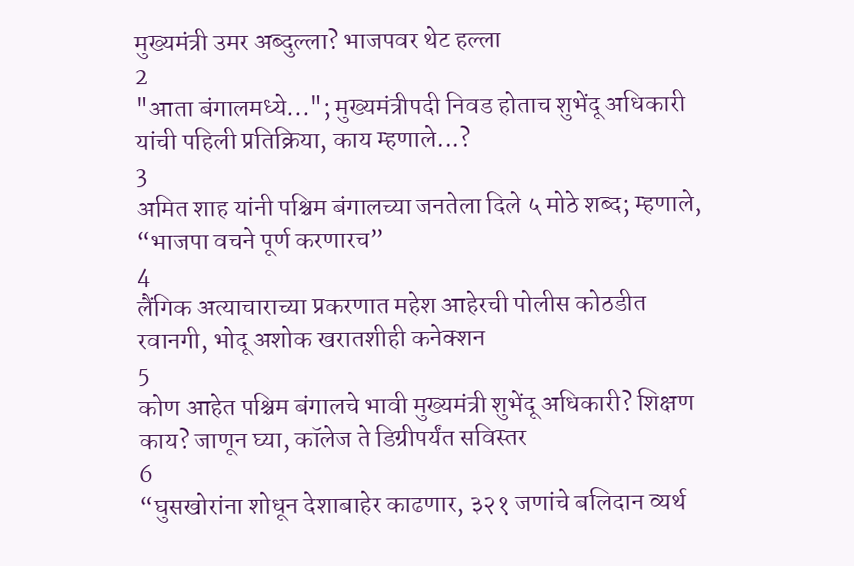मुख्यमंत्री उमर अब्दुल्ला? भाजपवर थेट हल्ला
2
"आता बंगालमध्ये..."; मुख्यमंत्रीपदी निवड होताच शुभेंदू अधिकारी यांची पहिली प्रतिक्रिया, काय म्हणाले...?
3
अमित शाह यांनी पश्चिम बंगालच्या जनतेला दिले ५ मोठे शब्द; म्हणाले, “भाजपा वचने पूर्ण करणारच”
4
लैंगिक अत्याचाराच्या प्रकरणात महेश आहेरची पोलीस कोठडीत रवानगी, भोदू अशोक खरातशीही कनेक्शन
5
कोण आहेत पश्चिम बंगालचे भावी मुख्यमंत्री शुभेंदू अधिकारी? शिक्षण काय? जाणून घ्या, कॉलेज ते डिग्रीपर्यंत सविस्तर
6
“घुसखोरांना शोधून देशाबाहेर काढणार, ३२१ जणांचे बलिदान व्यर्थ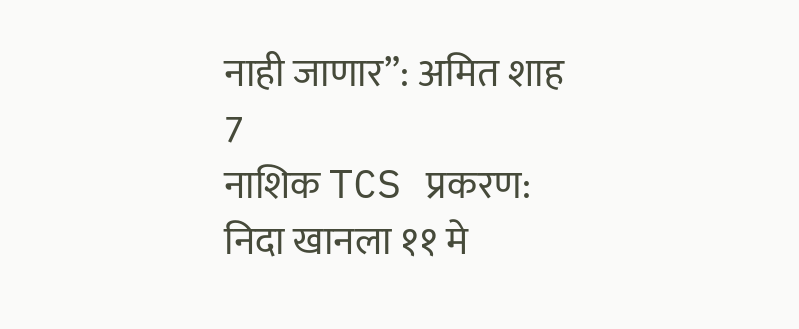नाही जाणार”: अमित शाह
7
नाशिक TCS प्रकरण: निदा खानला ११ मे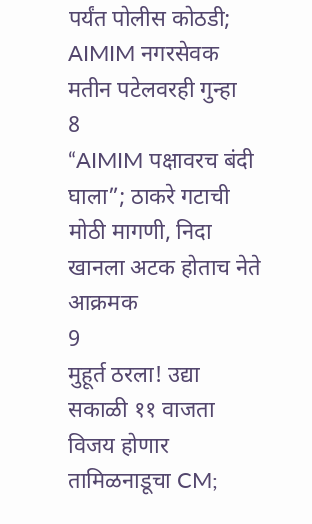पर्यंत पोलीस कोठडी; AIMIM नगरसेवक मतीन पटेलवरही गुन्हा
8
“AIMIM पक्षावरच बंदी घाला”; ठाकरे गटाची मोठी मागणी, निदा खानला अटक होताच नेते आक्रमक
9
मुहूर्त ठरला! उद्या सकाळी ११ वाजता विजय होणार तामिळनाडूचा CM;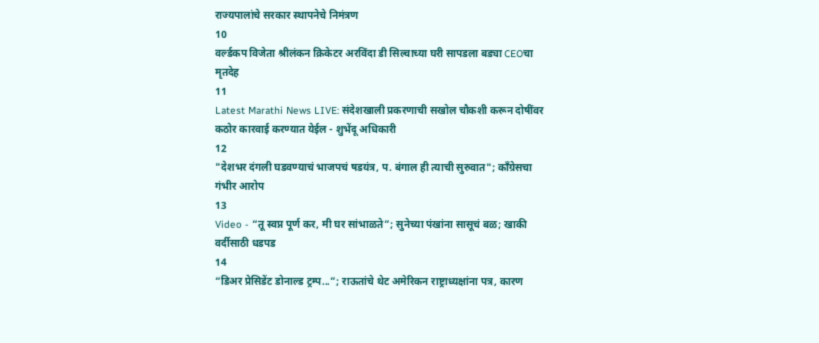राज्यपालांचे सरकार स्थापनेचे निमंत्रण
10
वर्ल्डकप विजेता श्रीलंकन क्रिकेटर अरविंदा डी सिल्वाच्या घरी सापडला बड्या CEOचा मृतदेह
11
Latest Marathi News LIVE: संदेशखाली प्रकरणाची सखोल चौकशी करून दोषींवर कठोर कारवाई करण्यात येईल - शुभेंदू अधिकारी
12
"देशभर दंगली घडवण्याचं भाजपचं षडयंत्र, प. बंगाल ही त्याची सुरुवात"; काँग्रेसचा गंभीर आरोप
13
Video - “तू स्वप्न पूर्ण कर, मी घर सांभाळते”; सुनेच्या पंखांना सासूचं बळ; खाकी वर्दीसाठी धडपड
14
“डिअर प्रेसिडेंट डोनाल्ड ट्रम्प...”; राऊतांचे थेट अमेरिकन राष्ट्राध्यक्षांना पत्र, कारण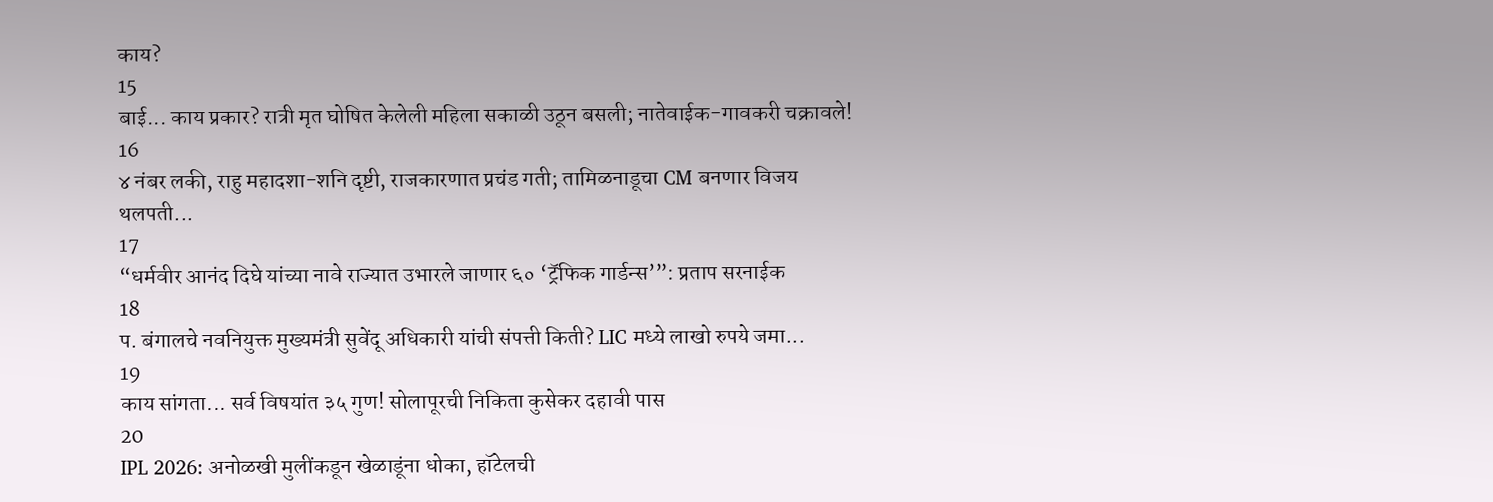काय?
15
बाई... काय प्रकार? रात्री मृत घोषित केलेली महिला सकाळी उठून बसली; नातेवाईक-गावकरी चक्रावले!
16
४ नंबर लकी, राहु महादशा-शनि दृष्टी, राजकारणात प्रचंड गती; तामिळनाडूचा CM बनणार विजय थलपती...
17
“धर्मवीर आनंद दिघे यांच्या नावे राज्यात उभारले जाणार ६० ‘ट्रॅफिक गार्डन्स’”: प्रताप सरनाईक
18
प. बंगालचे नवनियुक्त मुख्यमंत्री सुवेंदू अधिकारी यांची संपत्ती किती? LIC मध्ये लाखो रुपये जमा...
19
काय सांगता... सर्व विषयांत ३५ गुण! सोलापूरची निकिता कुसेकर दहावी पास
20
IPL 2026: अनोळखी मुलींकडून खेळाडूंना धोका, हॉटेलची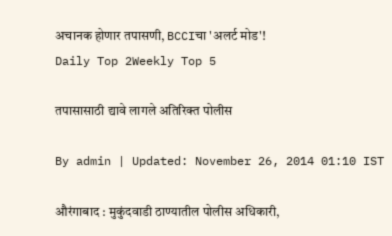अचानक होणार तपासणी, BCCIचा 'अलर्ट मोड'!
Daily Top 2Weekly Top 5

तपासासाठी द्यावे लागले अतिरिक्त पोलीस

By admin | Updated: November 26, 2014 01:10 IST

औरंगाबाद : मुकुंदवाडी ठाण्यातील पोलीस अधिकारी,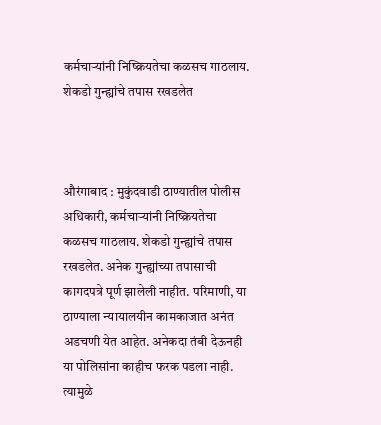कर्मचाऱ्यांनी निष्क्रियतेचा कळसच गाठलाय. शेकडो गुन्ह्यांचे तपास रखडलेत



औरंगाबाद : मुकुंदवाडी ठाण्यातील पोलीस अधिकारी, कर्मचाऱ्यांनी निष्क्रियतेचा कळसच गाठलाय. शेकडो गुन्ह्यांचे तपास रखडलेत. अनेक गुन्ह्यांच्या तपासाची कागदपत्रे पूर्ण झालेली नाहीत. परिमाणी, या ठाण्याला न्यायालयीन कामकाजात अनंत अडचणी येत आहेत. अनेकदा तंबी देऊनही या पोलिसांना काहीच फरक पडला नाही. त्यामुळे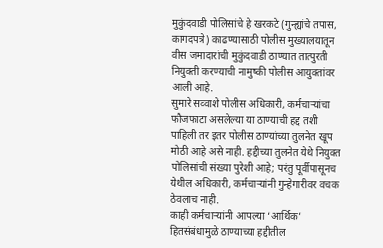मुकुंदवाडी पोलिसांचे हे खरकटे (गुन्ह्यांचे तपास, कागदपत्रे) काढण्यासाठी पोलीस मुख्यालयातून वीस जमादारांची मुकुंदवाडी ठाण्यात तात्पुरती नियुक्ती करण्याची नामुष्की पोलीस आयुक्तांवर आली आहे.
सुमारे सव्वाशे पोलीस अधिकारी, कर्मचाऱ्यांचा फौजफाटा असलेल्या या ठाण्याची हद्द तशी पाहिली तर इतर पोलीस ठाण्यांच्या तुलनेत खूप मोठी आहे असे नाही. हद्दीच्या तुलनेत येथे नियुक्त पोलिसांची संख्या पुरेशी आहे; परंतु पूर्वीपासूनच येथील अधिकारी, कर्मचाऱ्यांनी गुन्हेगारीवर वचक ठेवलाच नाही.
काही कर्मचाऱ्यांनी आपल्या ‘आर्थिक’ हितसंबंधामुळे ठाण्याच्या हद्दीतील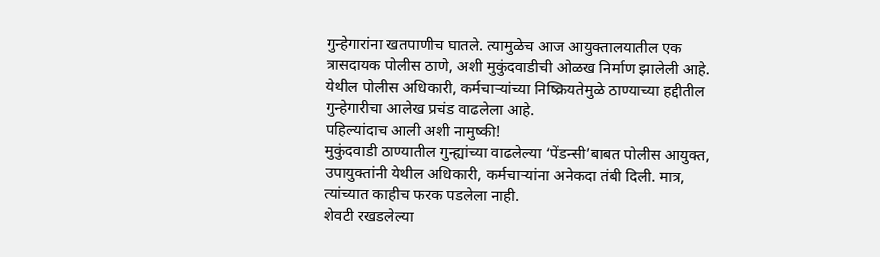गुन्हेगारांना खतपाणीच घातले. त्यामुळेच आज आयुक्तालयातील एक त्रासदायक पोलीस ठाणे, अशी मुकुंदवाडीची ओळख निर्माण झालेली आहे. येथील पोलीस अधिकारी, कर्मचाऱ्यांच्या निष्क्रियतेमुळे ठाण्याच्या हद्दीतील गुन्हेगारीचा आलेख प्रचंड वाढलेला आहे.
पहिल्यांदाच आली अशी नामुष्की!
मुकुंदवाडी ठाण्यातील गुन्ह्यांच्या वाढलेल्या ‘पेंडन्सी’बाबत पोलीस आयुक्त, उपायुक्तांनी येथील अधिकारी, कर्मचाऱ्यांना अनेकदा तंबी दिली. मात्र, त्यांच्यात काहीच फरक पडलेला नाही.
शेवटी रखडलेल्या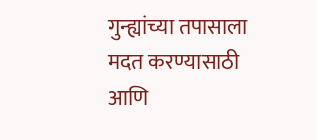गुन्ह्यांच्या तपासाला मदत करण्यासाठी आणि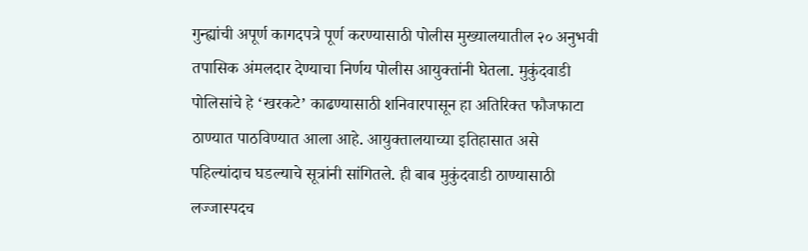गुन्ह्यांची अपूर्ण कागदपत्रे पूर्ण करण्यासाठी पोलीस मुख्यालयातील २० अनुभवी तपासिक अंमलदार देण्याचा निर्णय पोलीस आयुक्तांनी घेतला. मुकुंदवाडी पोलिसांचे हे ‘खरकटे’ काढण्यासाठी शनिवारपासून हा अतिरिक्त फौजफाटा ठाण्यात पाठविण्यात आला आहे. आयुक्तालयाच्या इतिहासात असे पहिल्यांदाच घडल्याचे सूत्रांनी सांगितले. ही बाब मुकुंदवाडी ठाण्यासाठी लज्जास्पदच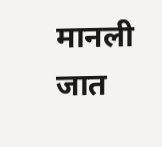मानली जात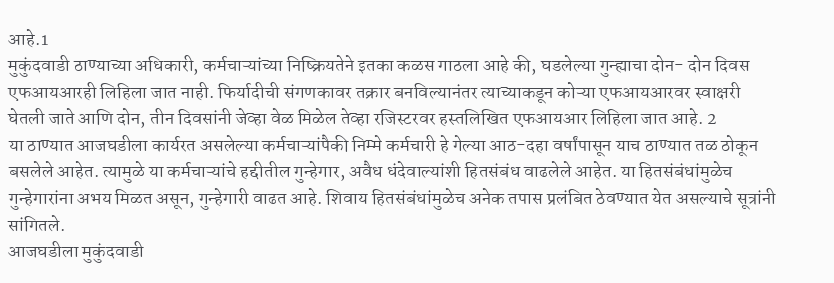आहे.1
मुकुंदवाडी ठाण्याच्या अधिकारी, कर्मचाऱ्यांच्या निष्क्रियतेने इतका कळस गाठला आहे की, घडलेल्या गुन्ह्याचा दोन- दोन दिवस एफआयआरही लिहिला जात नाही. फिर्यादीची संगणकावर तक्रार बनविल्यानंतर त्याच्याकडून कोऱ्या एफआयआरवर स्वाक्षरी घेतली जाते आणि दोन, तीन दिवसांनी जेव्हा वेळ मिळेल तेव्हा रजिस्टरवर हस्तलिखित एफआयआर लिहिला जात आहे. 2
या ठाण्यात आजघडीला कार्यरत असलेल्या कर्मचाऱ्यांपैकी निम्मे कर्मचारी हे गेल्या आठ-दहा वर्षांपासून याच ठाण्यात तळ ठोकून बसलेले आहेत. त्यामुळे या कर्मचाऱ्यांचे हद्दीतील गुन्हेगार, अवैध धंदेवाल्यांशी हितसंबंध वाढलेले आहेत. या हितसंबंधांमुळेच गुन्हेगारांना अभय मिळत असून, गुन्हेगारी वाढत आहे. शिवाय हितसंबंधांमुळेच अनेक तपास प्रलंबित ठेवण्यात येत असल्याचे सूत्रांनी सांगितले.
आजघडीला मुकुंदवाडी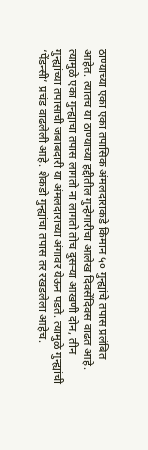ठाण्याच्या एका एका तपासिक अंमलदाराकडे किमान ५० गुन्ह्यांचे तपास प्रलंबित आहेत. त्यातच या ठाण्याच्या हद्दीतील गुन्हेगारीचा आलेख दिवसेंदिवस वाढत आहे. त्यामुळे एका गुन्ह्याचा तपास लागतो ना लागतो तोच दुसऱ्या आखणी दोन, तीन गुन्ह्यांच्या तपासाची जबाबदारी या अंमलदाराच्या अंगावर येऊन पडते. त्यामुळे गुन्ह्यांची ‘पेंडन्सी’ प्रचंड वाढलेली आहे. शेकडो गुन्ह्यांचा तपास तर रखडलेला आहेच.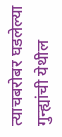त्याचबरोबर घडलेल्या गुन्ह्यांची येथील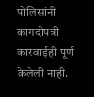पोलिसांनी कागदोपत्री कारवाईही पूर्ण केलेली नाही.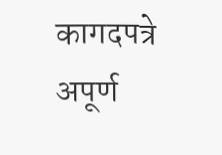कागदपत्रे अपूर्ण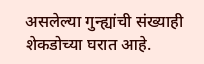असलेल्या गुन्ह्यांची संख्याही शेकडोच्या घरात आहे.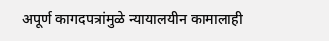अपूर्ण कागदपत्रांमुळे न्यायालयीन कामालाही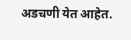अडचणी येत आहेत.